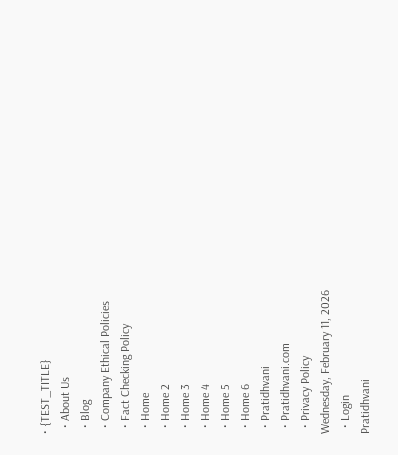• {TEST_TITLE}
  • About Us
  • Blog
  • Company Ethical Policies
  • Fact Checking Policy
  • Home
  • Home 2
  • Home 3
  • Home 4
  • Home 5
  • Home 6
  • Pratidhvani
  • Pratidhvani.com
  • Privacy Policy
Wednesday, February 11, 2026
  • Login
Pratidhvani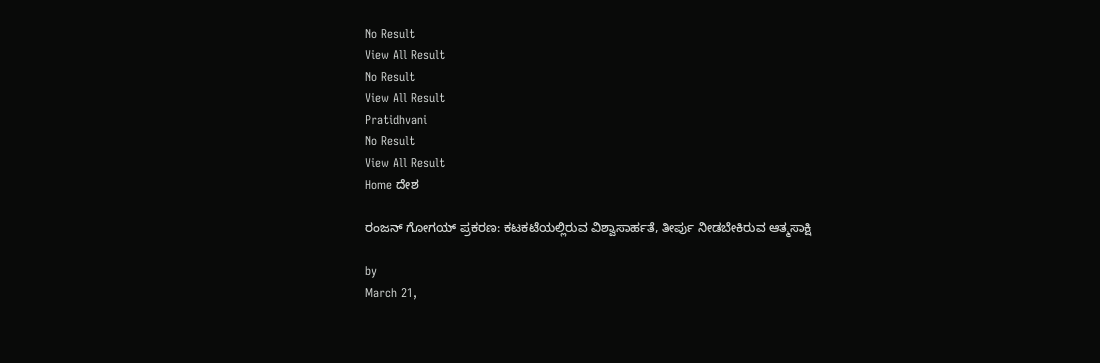No Result
View All Result
No Result
View All Result
Pratidhvani
No Result
View All Result
Home ದೇಶ

ರಂಜನ್ ಗೋಗಯ್ ಪ್ರಕರಣ: ಕಟಕಟೆಯಲ್ಲಿರುವ ವಿಶ್ವಾಸಾರ್ಹತೆ, ತೀರ್ಪು ನೀಡಬೇಕಿರುವ ಆತ್ಮಸಾಕ್ಷಿ

by
March 21,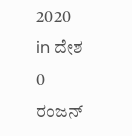2020
in ದೇಶ
0
ರಂಜನ್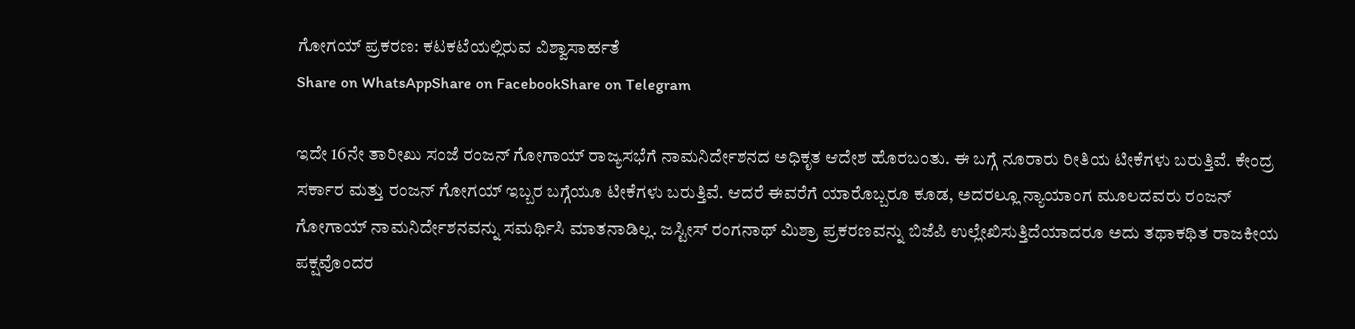ಗೋಗಯ್ ಪ್ರಕರಣ: ಕಟಕಟೆಯಲ್ಲಿರುವ ವಿಶ್ವಾಸಾರ್ಹತೆ
Share on WhatsAppShare on FacebookShare on Telegram

ಇದೇ 16ನೇ ತಾರೀಖು ಸಂಜೆ ರಂಜನ್ ಗೋಗಾಯ್ ರಾಜ್ಯಸಭೆಗೆ ನಾಮನಿರ್ದೇಶನದ ಅಧಿಕೃತ ಆದೇಶ ಹೊರಬಂತು. ಈ ಬಗ್ಗೆ ನೂರಾರು ರೀತಿಯ ಟೀಕೆಗಳು ಬರುತ್ತಿವೆ. ಕೇಂದ್ರ ಸರ್ಕಾರ ಮತ್ತು ರಂಜನ್ ಗೋಗಯ್ ಇಬ್ಬರ ಬಗ್ಗೆಯೂ ಟೀಕೆಗಳು ಬರುತ್ತಿವೆ. ಆದರೆ ಈವರೆಗೆ ಯಾರೊಬ್ಬರೂ ಕೂಡ, ಅದರಲ್ಲೂ ನ್ಯಾಯಾಂಗ ಮೂಲದವರು ರಂಜನ್ ಗೋಗಾಯ್ ನಾಮನಿರ್ದೇಶನವನ್ನು ಸಮರ್ಥಿಸಿ ಮಾತನಾಡಿಲ್ಲ. ಜಸ್ಟೀಸ್ ರಂಗನಾಥ್ ಮಿಶ್ರಾ ಪ್ರಕರಣವನ್ನು ಬಿಜೆಪಿ ಉಲ್ಲೇಖಿಸುತ್ತಿದೆಯಾದರೂ ಅದು ತಥಾಕಥಿತ ರಾಜಕೀಯ ಪಕ್ಷವೊಂದರ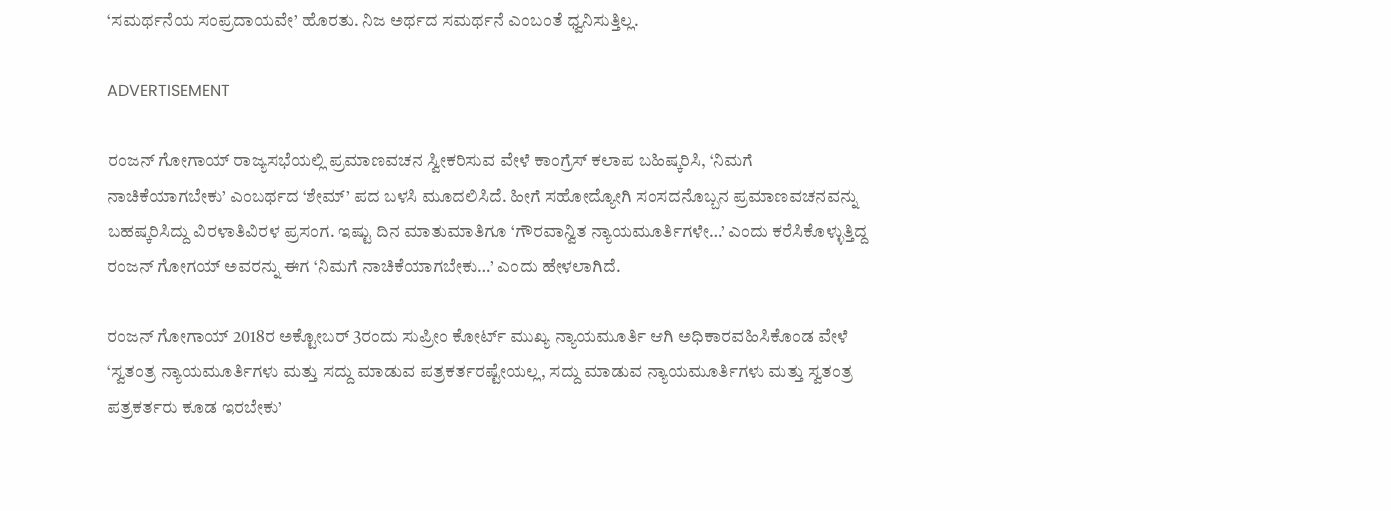‘ಸಮರ್ಥನೆಯ ಸಂಪ್ರದಾಯವೇ’ ಹೊರತು. ನಿಜ ಅರ್ಥದ ಸಮರ್ಥನೆ ಎಂಬಂತೆ ಧ್ವನಿಸುತ್ತಿಲ್ಲ.

ADVERTISEMENT

ರಂಜನ್ ಗೋಗಾಯ್ ರಾಜ್ಯಸಭೆಯಲ್ಲಿ ಪ್ರಮಾಣವಚನ ಸ್ವೀಕರಿಸುವ ವೇಳೆ ಕಾಂಗ್ರೆಸ್ ಕಲಾಪ ಬಹಿಷ್ಕರಿಸಿ, ‘ನಿಮಗೆ ನಾಚಿಕೆಯಾಗಬೇಕು’ ಎಂಬರ್ಥದ ‘ಶೇಮ್’ ಪದ ಬಳಸಿ ಮೂದಲಿಸಿದೆ. ಹೀಗೆ ಸಹೋದ್ಯೋಗಿ ಸಂಸದನೊಬ್ಬನ ಪ್ರಮಾಣವಚನವನ್ನು ಬಹಷ್ಕರಿಸಿದ್ದು ವಿರಳಾತಿವಿರಳ ಪ್ರಸಂಗ‌. ಇಷ್ಟು ದಿನ ಮಾತುಮಾತಿಗೂ ‘ಗೌರವಾನ್ವಿತ ನ್ಯಾಯಮೂರ್ತಿಗಳೇ…’ ಎಂದು ಕರೆಸಿಕೊಳ್ಳುತ್ತಿದ್ದ ರಂಜನ್ ಗೋಗಯ್ ಅವರನ್ನು ಈಗ ‘ನಿಮಗೆ ನಾಚಿಕೆಯಾಗಬೇಕು…’ ಎಂದು ಹೇಳಲಾಗಿದೆ.

ರಂಜನ್ ಗೋಗಾಯ್ 2018ರ ಅಕ್ಟೋಬರ್ 3ರಂದು ಸುಪ್ರೀಂ ಕೋರ್ಟ್ ಮುಖ್ಯ ನ್ಯಾಯಮೂರ್ತಿ ಆಗಿ ಅಧಿಕಾರವಹಿಸಿಕೊಂಡ ವೇಳೆ ‘ಸ್ವತಂತ್ರ ನ್ಯಾಯಮೂರ್ತಿಗಳು ಮತ್ತು ಸದ್ದು ಮಾಡುವ ಪತ್ರಕರ್ತರಷ್ಟೇಯಲ್ಲ, ಸದ್ದು ಮಾಡುವ ನ್ಯಾಯಮೂರ್ತಿಗಳು ಮತ್ತು ಸ್ವತಂತ್ರ ಪತ್ರಕರ್ತರು ಕೂಡ ಇರಬೇಕು’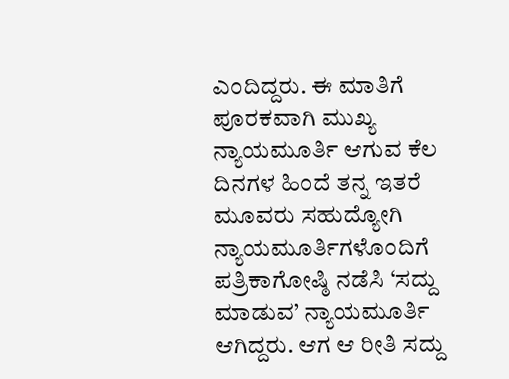ಎಂದಿದ್ದರು. ಈ ಮಾತಿಗೆ ಪೂರಕವಾಗಿ ಮುಖ್ಯ ನ್ಯಾಯಮೂರ್ತಿ ಆಗುವ ಕೆಲ ದಿನಗಳ ಹಿಂದೆ ತನ್ನ ಇತರೆ ಮೂವರು ಸಹುದ್ಯೋಗಿ ನ್ಯಾಯಮೂರ್ತಿಗಳೊಂದಿಗೆ ಪತ್ರಿಕಾಗೋಷ್ಠಿ ನಡೆಸಿ ‘ಸದ್ದು ಮಾಡುವ’ ನ್ಯಾಯಮೂರ್ತಿ ಆಗಿದ್ದರು. ಆಗ ಆ ರೀತಿ ಸದ್ದು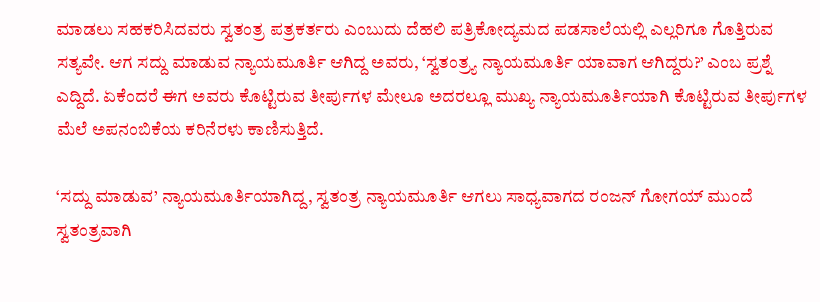ಮಾಡಲು ಸಹಕರಿಸಿದವರು ಸ್ವತಂತ್ರ ಪತ್ರಕರ್ತರು ಎಂಬುದು ದೆಹಲಿ ಪತ್ರಿಕೋದ್ಯಮದ ಪಡಸಾಲೆಯಲ್ಲಿ ಎಲ್ಲರಿಗೂ ಗೊತ್ತಿರುವ ಸತ್ಯವೇ. ಆಗ ಸದ್ದು ಮಾಡುವ ನ್ಯಾಯಮೂರ್ತಿ ಆಗಿದ್ದ ಅವರು, ‘ಸ್ವತಂತ್ರ್ಯ ನ್ಯಾಯಮೂರ್ತಿ ಯಾವಾಗ ಆಗಿದ್ದರು?’ ಎಂಬ ಪ್ರಶ್ನೆ ಎದ್ದಿದೆ. ಏಕೆಂದರೆ ಈಗ ಅವರು ಕೊಟ್ಟಿರುವ ತೀರ್ಪುಗಳ ಮೇಲೂ ಅದರಲ್ಲೂ ಮುಖ್ಯ ನ್ಯಾಯಮೂರ್ತಿಯಾಗಿ ಕೊಟ್ಟಿರುವ ತೀರ್ಪುಗಳ ಮೆಲೆ ಅಪನಂಬಿಕೆಯ ಕರಿನೆರಳು ಕಾಣಿಸುತ್ತಿದೆ.

‘ಸದ್ದು ಮಾಡುವ’ ನ್ಯಾಯಮೂರ್ತಿಯಾಗಿದ್ದ, ಸ್ವತಂತ್ರ ನ್ಯಾಯಮೂರ್ತಿ ಆಗಲು ಸಾಧ್ಯವಾಗದ ರಂಜನ್ ಗೋಗಯ್ ಮುಂದೆ ಸ್ವತಂತ್ರವಾಗಿ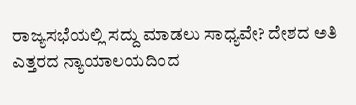ರಾಜ್ಯಸಭೆಯಲ್ಲಿ ಸದ್ದು ಮಾಡಲು ಸಾಧ್ಯವೇ? ದೇಶದ ಅತಿ ಎತ್ತರದ ನ್ಯಾಯಾಲಯದಿಂದ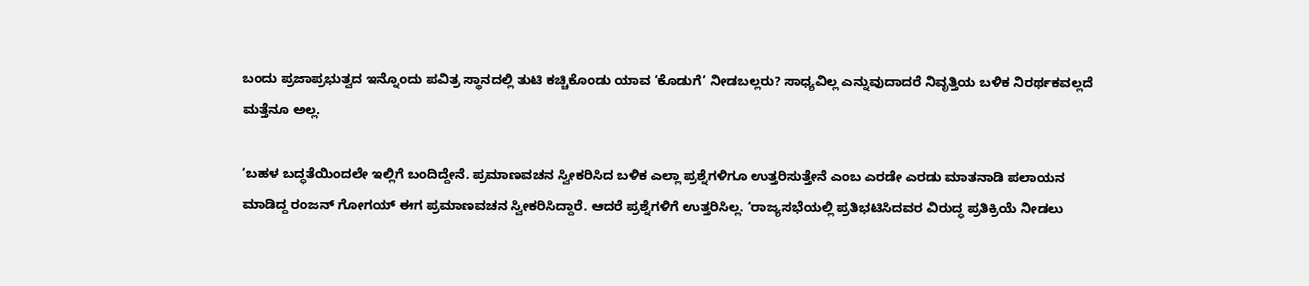ಬಂದು ಪ್ರಜಾಪ್ರಭುತ್ವದ ಇನ್ನೊಂದು ಪವಿತ್ರ ಸ್ಥಾನದಲ್ಲಿ ತುಟಿ ಕಚ್ಚಿಕೊಂಡು ಯಾವ ‘ಕೊಡುಗೆ’ ನೀಡಬಲ್ಲರು? ಸಾಧ್ಯವಿಲ್ಲ ಎನ್ನುವುದಾದರೆ ನಿವೃತ್ತಿಯ ಬಳಿಕ ನಿರರ್ಥಕವಲ್ಲದೆ ಮತ್ತೆನೂ ಅಲ್ಲ.

‘ಬಹಳ ಬದ್ಧತೆಯಿಂದಲೇ ಇಲ್ಲಿಗೆ ಬಂದಿದ್ದೇನೆ. ಪ್ರಮಾಣವಚನ ಸ್ವೀಕರಿಸಿದ ಬಳಿಕ ಎಲ್ಲಾ ಪ್ರಶ್ನೆಗಳಿಗೂ ಉತ್ತರಿಸುತ್ತೇನೆ ಎಂಬ ಎರಡೇ ಎರಡು ಮಾತನಾಡಿ ಪಲಾಯನ ಮಾಡಿದ್ದ ರಂಜನ್ ಗೋಗಯ್ ಈಗ ಪ್ರಮಾಣವಚನ ಸ್ವೀಕರಿಸಿದ್ದಾರೆ. ಆದರೆ ಪ್ರಶ್ನೆಗಳಿಗೆ ಉತ್ತರಿಸಿಲ್ಲ. ‘ರಾಜ್ಯಸಭೆಯಲ್ಲಿ ಪ್ರತಿಭಟಿಸಿದವರ ವಿರುದ್ಧ ಪ್ರತಿಕ್ರಿಯೆ ನೀಡಲು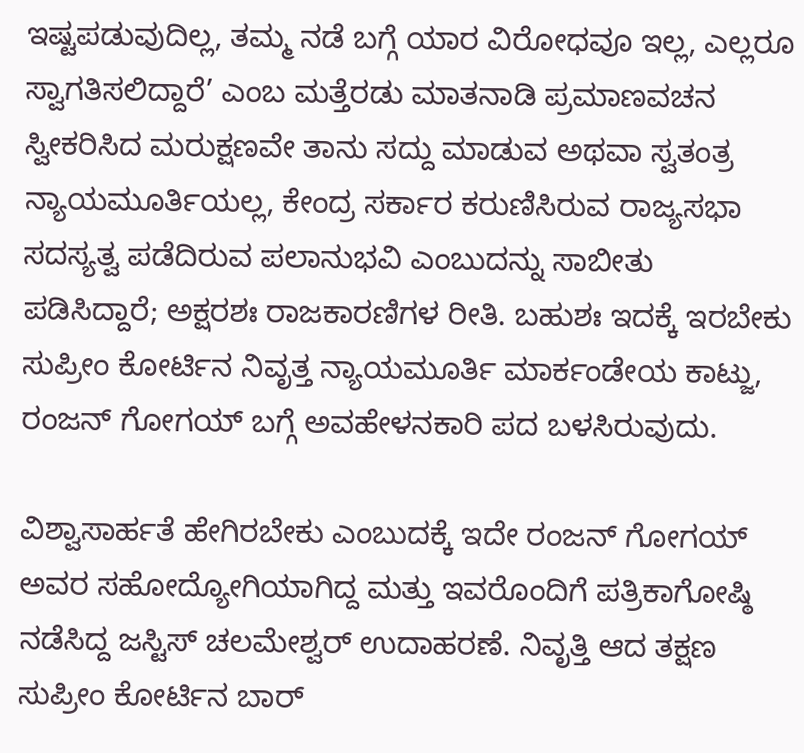ಇಷ್ಟಪಡುವುದಿಲ್ಲ, ತಮ್ಮ ನಡೆ ಬಗ್ಗೆ ಯಾರ ವಿರೋಧವೂ ಇಲ್ಲ, ಎಲ್ಲರೂ ಸ್ವಾಗತಿಸಲಿದ್ದಾರೆ’ ಎಂಬ ಮತ್ತೆರಡು ಮಾತನಾಡಿ ಪ್ರಮಾಣವಚನ ಸ್ವೀಕರಿಸಿದ ಮರುಕ್ಷಣವೇ ತಾನು ಸದ್ದು ಮಾಡುವ ಅಥವಾ ಸ್ವತಂತ್ರ ನ್ಯಾಯಮೂರ್ತಿಯಲ್ಲ, ಕೇಂದ್ರ ಸರ್ಕಾರ ಕರುಣಿಸಿರುವ ರಾಜ್ಯಸಭಾ ಸದಸ್ಯತ್ವ ಪಡೆದಿರುವ ಪಲಾನುಭವಿ ಎಂಬುದನ್ನು ಸಾಬೀತು ಪಡಿಸಿದ್ದಾರೆ‌; ಅಕ್ಷರಶಃ ರಾಜಕಾರಣಿಗಳ ರೀತಿ. ಬಹುಶಃ ಇದಕ್ಕೆ ಇರಬೇಕು ಸುಪ್ರೀಂ ಕೋರ್ಟಿನ ನಿವೃತ್ತ ನ್ಯಾಯಮೂರ್ತಿ ಮಾರ್ಕಂಡೇಯ ಕಾಟ್ಜು, ರಂಜನ್ ಗೋಗಯ್ ಬಗ್ಗೆ ಅವಹೇಳನಕಾರಿ ಪದ ಬಳಸಿರುವುದು.

ವಿಶ್ವಾಸಾರ್ಹತೆ ಹೇಗಿರಬೇಕು ಎಂಬುದಕ್ಕೆ ಇದೇ ರಂಜನ್ ಗೋಗಯ್ ಅವರ ಸಹೋದ್ಯೋಗಿಯಾಗಿದ್ದ ಮತ್ತು ಇವರೊಂದಿಗೆ ಪತ್ರಿಕಾಗೋಷ್ಠಿ ನಡೆಸಿದ್ದ ಜಸ್ಟಿಸ್ ಚಲಮೇಶ್ವರ್ ಉದಾಹರಣೆ. ನಿವೃತ್ತಿ ಆದ ತಕ್ಷಣ ಸುಪ್ರೀಂ ಕೋರ್ಟಿನ ಬಾರ್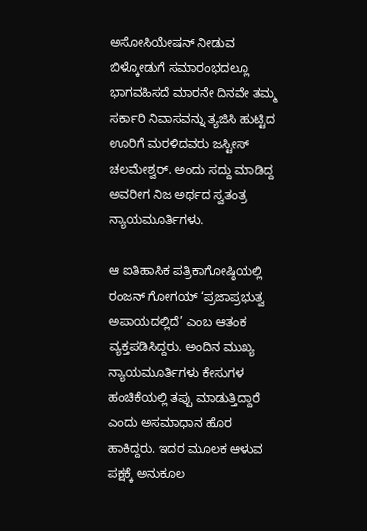ಅಸೋಸಿಯೇಷನ್ ‌ನೀಡುವ ಬಿಳ್ಕೋಡುಗೆ ಸಮಾರಂಭದಲ್ಲೂ ಭಾಗವಹಿಸದೆ ಮಾರನೇ ದಿನವೇ ತಮ್ಮ ಸರ್ಕಾರಿ ನಿವಾಸವನ್ನು ತ್ಯಜಿಸಿ ಹುಟ್ಟಿದ ಊರಿಗೆ ಮರಳಿದವರು ಜಸ್ಟೀಸ್ ಚಲಮೇಶ್ವರ್. ಅಂದು ಸದ್ದು ಮಾಡಿದ್ದ ಅವರೀಗ ನಿಜ ಅರ್ಥದ ಸ್ವತಂತ್ರ ನ್ಯಾಯಮೂರ್ತಿಗಳು.

ಆ ಐತಿಹಾಸಿಕ ಪತ್ರಿಕಾಗೋಷ್ಠಿಯಲ್ಲಿ ರಂಜನ್ ಗೋಗಯ್ ‘ಪ್ರಜಾಪ್ರಭುತ್ವ ಅಪಾಯದಲ್ಲಿದೆ’ ಎಂಬ ಆತಂಕ ವ್ಯಕ್ತಪಡಿಸಿದ್ದರು‌. ಅಂದಿನ ಮುಖ್ಯ ನ್ಯಾಯಮೂರ್ತಿಗಳು ಕೇಸುಗಳ ಹಂಚಿಕೆಯಲ್ಲಿ ತಪ್ಪು ಮಾಡುತ್ತಿದ್ದಾರೆ ಎಂದು ಅಸಮಾಧಾನ ಹೊರ ಹಾಕಿದ್ದರು. ಇದರ ಮೂಲಕ ಆಳುವ ಪಕ್ಷಕ್ಕೆ ಅನುಕೂಲ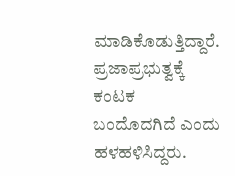ಮಾಡಿಕೊಡುತ್ತಿದ್ದಾರೆ. ಪ್ರಜಾಪ್ರಭುತ್ವಕ್ಕೆ ಕಂಟಕ ಬಂದೊದಗಿದೆ ಎಂದು ಹಳಹಳಿಸಿದ್ದರು.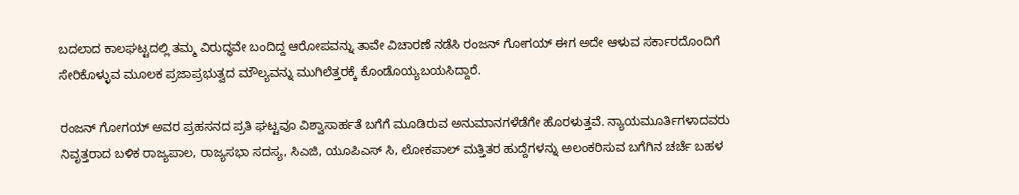ಬದಲಾದ ಕಾಲಘಟ್ಟದಲ್ಲಿ ತಮ್ಮ ವಿರುದ್ಧವೇ ಬಂದಿದ್ದ ಆರೋಪವನ್ನು ತಾವೇ ವಿಚಾರಣೆ ನಡೆಸಿ ರಂಜನ್ ಗೋಗಯ್ ಈಗ ಅದೇ ಆಳುವ ಸರ್ಕಾರದೊಂದಿಗೆ ಸೇರಿಕೊಳ್ಳುವ ಮೂಲಕ‌ ಪ್ರಜಾಪ್ರಭುತ್ವದ ಮೌಲ್ಯವನ್ನು ಮುಗಿಲೆತ್ತರಕ್ಕೆ ಕೊಂಡೊಯ್ಯಬಯಸಿದ್ದಾರೆ.

ರಂಜನ್ ಗೋಗಯ್ ಅವರ ಪ್ರಹಸನದ ಪ್ರತಿ ಘಟ್ಟವೂ ವಿಶ್ವಾಸಾರ್ಹತೆ ಬಗೆಗೆ ಮೂಡಿರುವ ಅನುಮಾನಗಳೆಡೆಗೇ ಹೊರಳುತ್ತವೆ. ನ್ಯಾಯಮೂರ್ತಿಗಳಾದವರು ನಿವೃತ್ತರಾದ ಬಳಿಕ ರಾಜ್ಯಪಾಲ, ರಾಜ್ಯಸಭಾ ಸದಸ್ಯ, ಸಿಎಜಿ, ಯೂಪಿಎಸ್ ಸಿ, ಲೋಕಪಾಲ್ ಮತ್ತಿತರ ಹುದ್ದೆಗಳನ್ನು ಅಲಂಕರಿಸುವ ಬಗೆಗಿನ ಚರ್ಚೆ ಬಹಳ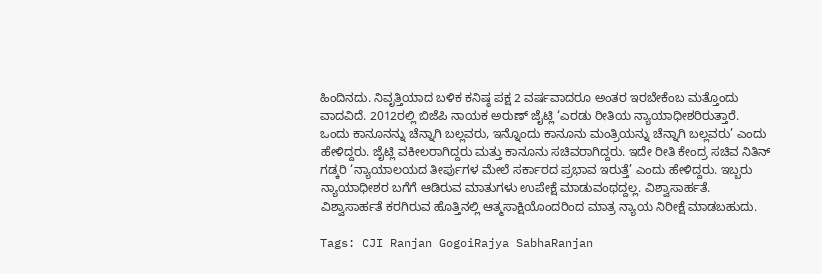ಹಿಂದಿನದು. ನಿವೃತ್ತಿಯಾದ ಬಳಿಕ ಕನಿಷ್ಠ ಪಕ್ಷ 2 ವರ್ಷವಾದರೂ ಅಂತರ ಇರಬೇಕೆಂಬ ಮತ್ತೊಂದು ವಾದವಿದೆ. 2012ರಲ್ಲಿ ಬಿಜೆಪಿ ನಾಯಕ ಅರುಣ್ ಜೈಟ್ಲಿ ‘ಎರಡು ರೀತಿಯ ನ್ಯಾಯಾಧೀಶರಿರುತ್ತಾರೆ. ಒಂದು ಕಾನೂನನ್ನು ಚೆನ್ನಾಗಿ ಬಲ್ಲವರು, ಇನ್ನೊಂದು ಕಾನೂನು ಮಂತ್ರಿಯನ್ನು ಚೆನ್ನಾಗಿ ಬಲ್ಲವರು’ ಎಂದು ಹೇಳಿದ್ದರು. ಜೈಟ್ಲಿ ವಕೀಲರಾಗಿದ್ದರು ಮತ್ತು ಕಾನೂನು ಸಚಿವರಾಗಿದ್ದರು. ಇದೇ ರೀತಿ ಕೇಂದ್ರ ಸಚಿವ ನಿತಿನ್ ಗಡ್ಕರಿ ‘ನ್ಯಾಯಾಲಯದ ತೀರ್ಪುಗಳ ಮೇಲೆ ಸರ್ಕಾರದ ಪ್ರಭಾವ ಇರುತ್ತೆ’ ಎಂದು ಹೇಳಿದ್ದರು. ಇಬ್ಬರು ನ್ಯಾಯಾಧೀಶರ ಬಗೆಗೆ ಆಡಿರುವ ಮಾತುಗಳು ಉಪೇಕ್ಷೆ ಮಾಡುವಂಥದ್ದಲ್ಲ. ವಿಶ್ವಾಸಾರ್ಹತೆ. ವಿಶ್ವಾಸಾರ್ಹತೆ ಕರಗಿರುವ ಹೊತ್ತಿನಲ್ಲಿ ಆತ್ಮಸಾಕ್ಷಿಯೊಂದರಿಂದ ಮಾತ್ರ ನ್ಯಾಯ ನಿರೀಕ್ಷೆ ಮಾಡಬಹುದು.

Tags: CJI Ranjan GogoiRajya SabhaRanjan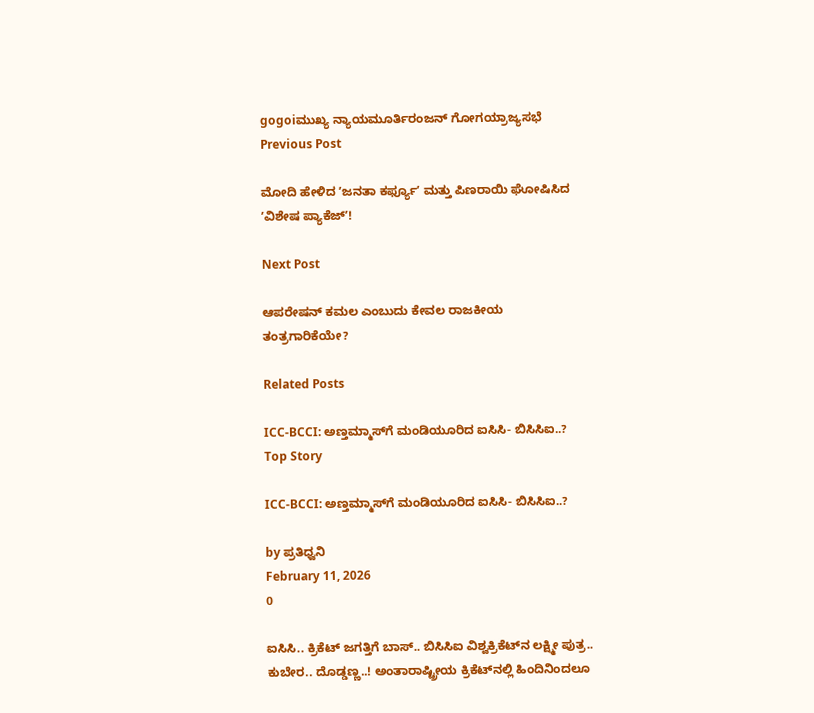gogoiಮುಖ್ಯ ನ್ಯಾಯಮೂರ್ತಿರಂಜನ್ ಗೋಗಯ್ರಾಜ್ಯಸಭೆ
Previous Post

ಮೋದಿ ಹೇಳಿದ ʼಜನತಾ ಕರ್ಫ್ಯೂʼ ಮತ್ತು ಪಿಣರಾಯಿ ಘೋಷಿಸಿದ ʼವಿಶೇಷ ಪ್ಯಾಕೆಜ್ʼ!

Next Post

ಆಪರೇಷನ್ ಕಮಲ ಎಂಬುದು ಕೇವಲ ರಾಜಕೀಯ ತಂತ್ರಗಾರಿಕೆಯೇ?

Related Posts

ICC-BCCI: ಅಣ್ತಮ್ಮಾಸ್‌ಗೆ ಮಂಡಿಯೂರಿದ ಐಸಿಸಿ- ಬಿಸಿಸಿಐ..?
Top Story

ICC-BCCI: ಅಣ್ತಮ್ಮಾಸ್‌ಗೆ ಮಂಡಿಯೂರಿದ ಐಸಿಸಿ- ಬಿಸಿಸಿಐ..?

by ಪ್ರತಿಧ್ವನಿ
February 11, 2026
0

ಐಸಿಸಿ.. ಕ್ರಿಕೆಟ್ ಜಗತ್ತಿಗೆ ಬಾಸ್.. ಬಿಸಿಸಿಐ ವಿಶ್ವಕ್ರಿಕೆಟ್‍ನ ಲಕ್ಷ್ಮೀ ಪುತ್ರ.. ಕುಬೇರ.. ದೊಡ್ಡಣ್ಣ..! ಅಂತಾರಾಷ್ಟ್ರೀಯ ಕ್ರಿಕೆಟ್‍ನಲ್ಲಿ ಹಿಂದಿನಿಂದಲೂ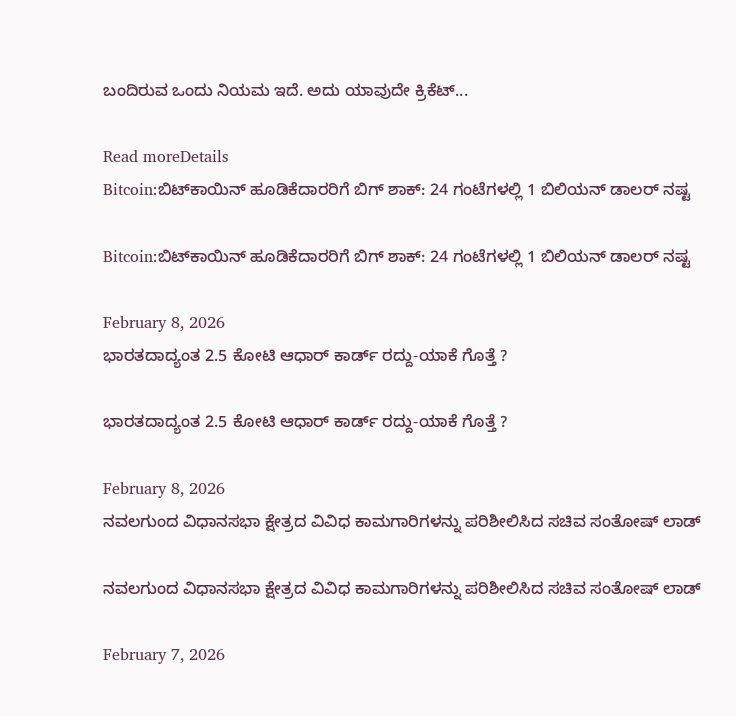ಬಂದಿರುವ ಒಂದು ನಿಯಮ ಇದೆ. ಅದು ಯಾವುದೇ ಕ್ರಿಕೆಟ್...

Read moreDetails
Bitcoin:ಬಿಟ್‌ಕಾಯಿನ್‌ ಹೂಡಿಕೆದಾರರಿಗೆ ಬಿಗ್‌ ಶಾಕ್: 24 ಗಂಟೆಗಳಲ್ಲಿ 1 ಬಿಲಿಯನ್ ಡಾಲರ್ ನಷ್ಟ

Bitcoin:ಬಿಟ್‌ಕಾಯಿನ್‌ ಹೂಡಿಕೆದಾರರಿಗೆ ಬಿಗ್‌ ಶಾಕ್: 24 ಗಂಟೆಗಳಲ್ಲಿ 1 ಬಿಲಿಯನ್ ಡಾಲರ್ ನಷ್ಟ

February 8, 2026
ಭಾರತದಾದ್ಯಂತ 2.5 ಕೋಟಿ ಆಧಾರ್ ಕಾರ್ಡ್ ರದ್ದು-ಯಾಕೆ ಗೊತ್ತೆ ?

ಭಾರತದಾದ್ಯಂತ 2.5 ಕೋಟಿ ಆಧಾರ್ ಕಾರ್ಡ್ ರದ್ದು-ಯಾಕೆ ಗೊತ್ತೆ ?

February 8, 2026
ನವಲಗುಂದ ವಿಧಾನಸಭಾ ಕ್ಷೇತ್ರದ ವಿವಿಧ ಕಾಮಗಾರಿಗಳನ್ನು ಪರಿಶೀಲಿಸಿದ ಸಚಿವ ಸಂತೋಷ್‌ ಲಾಡ್

ನವಲಗುಂದ ವಿಧಾನಸಭಾ ಕ್ಷೇತ್ರದ ವಿವಿಧ ಕಾಮಗಾರಿಗಳನ್ನು ಪರಿಶೀಲಿಸಿದ ಸಚಿವ ಸಂತೋಷ್‌ ಲಾಡ್

February 7, 2026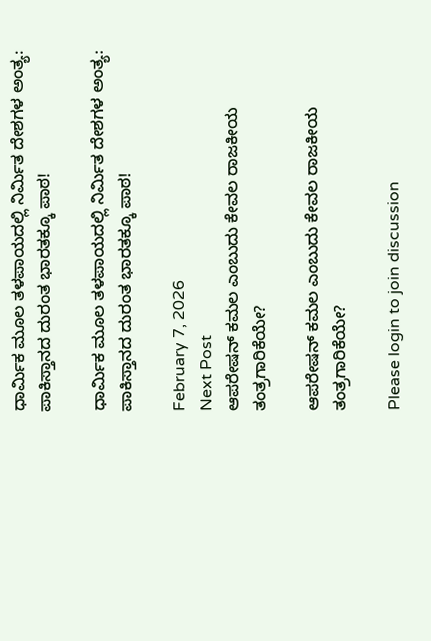ಧಾರ್ಮಿಕ ಮೂಲ ತಳಪಾಯದಲ್ಲಿ ನಿರ್ಮಿತ ದೇಶಗಳ ಅಂತ್ಯ: ಪಾಕಿಸ್ತಾನದ ದುರಂತ ಭಾರತಕ್ಕೂ ಪಾಠ!

ಧಾರ್ಮಿಕ ಮೂಲ ತಳಪಾಯದಲ್ಲಿ ನಿರ್ಮಿತ ದೇಶಗಳ ಅಂತ್ಯ: ಪಾಕಿಸ್ತಾನದ ದುರಂತ ಭಾರತಕ್ಕೂ ಪಾಠ!

February 7, 2026
Next Post
ಆಪರೇಷನ್ ಕಮಲ ಎಂಬುದು ಕೇವಲ ರಾಜಕೀಯ ತಂತ್ರಗಾರಿಕೆಯೇ?

ಆಪರೇಷನ್ ಕಮಲ ಎಂಬುದು ಕೇವಲ ರಾಜಕೀಯ ತಂತ್ರಗಾರಿಕೆಯೇ?

Please login to join discussion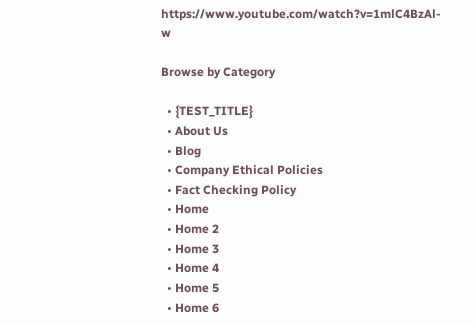https://www.youtube.com/watch?v=1mlC4BzAl-w

Browse by Category

  • {TEST_TITLE}
  • About Us
  • Blog
  • Company Ethical Policies
  • Fact Checking Policy
  • Home
  • Home 2
  • Home 3
  • Home 4
  • Home 5
  • Home 6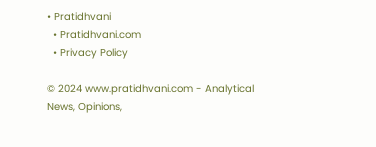• Pratidhvani
  • Pratidhvani.com
  • Privacy Policy

© 2024 www.pratidhvani.com - Analytical News, Opinions,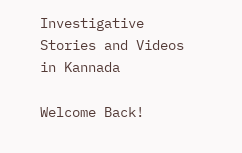Investigative Stories and Videos in Kannada

Welcome Back!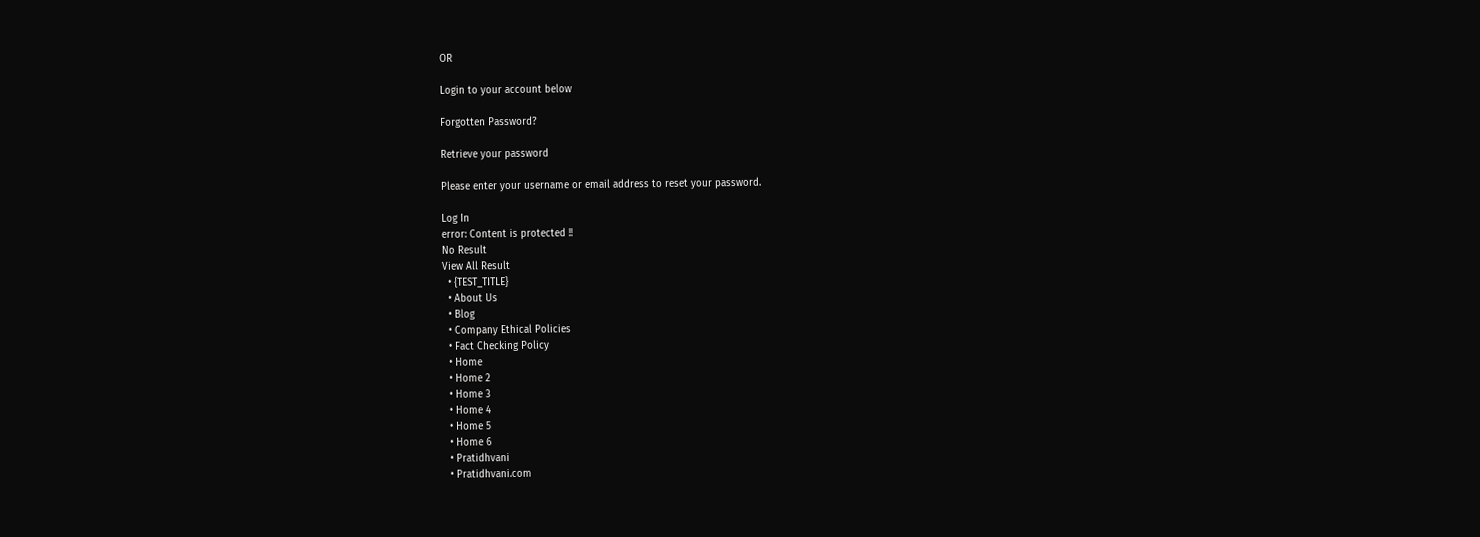OR

Login to your account below

Forgotten Password?

Retrieve your password

Please enter your username or email address to reset your password.

Log In
error: Content is protected !!
No Result
View All Result
  • {TEST_TITLE}
  • About Us
  • Blog
  • Company Ethical Policies
  • Fact Checking Policy
  • Home
  • Home 2
  • Home 3
  • Home 4
  • Home 5
  • Home 6
  • Pratidhvani
  • Pratidhvani.com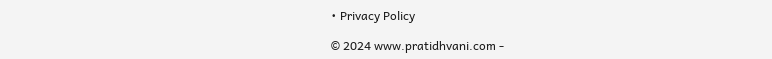• Privacy Policy

© 2024 www.pratidhvani.com -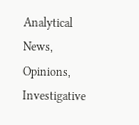Analytical News, Opinions, Investigative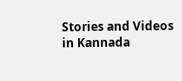Stories and Videos in Kannada